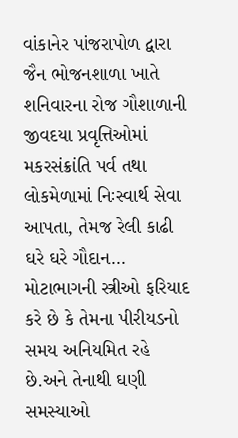વાંકાનેર પાંજરાપોળ દ્વારા જૈન ભોજનશાળા ખાતે શનિવારના રોજ ગૌશાળાની જીવદયા પ્રવૃત્તિઓમાં મકરસંક્રાંતિ પર્વ તથા લોકમેળામાં નિઃસ્વાર્થ સેવા આપતા, તેમજ રેલી કાઢી ઘરે ઘરે ગૌદાન...
મોટાભાગની સ્ત્રીઓ ફરિયાદ કરે છે કે તેમના પીરીયડનો સમય અનિયમિત રહે છે.અને તેનાથી ઘણી સમસ્યાઓ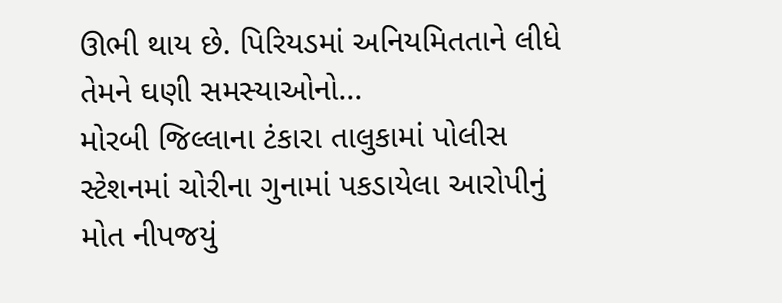ઊભી થાય છે. પિરિયડમાં અનિયમિતતાને લીધે તેમને ઘણી સમસ્યાઓનો...
મોરબી જિલ્લાના ટંકારા તાલુકામાં પોલીસ સ્ટેશનમાં ચોરીના ગુનામાં પકડાયેલા આરોપીનું મોત નીપજયું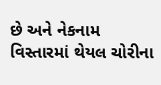છે અને નેકનામ વિસ્તારમાં થેયલ ચોરીના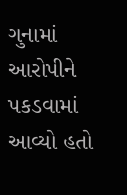ગુનામાં આરોપીને પકડવામાં આવ્યો હતો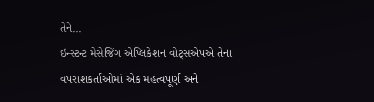તેને...
ઇન્સ્ટન્ટ મેસેજિંગ એપ્લિકેશન વોટ્સએપએ તેના વપરાશકર્તાઓમાં એક મહત્વપૂર્ણ અને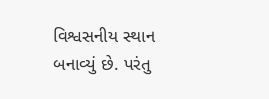વિશ્વસનીય સ્થાન બનાવ્યું છે. પરંતુ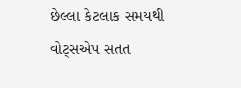છેલ્લા કેટલાક સમયથી વોટ્સએપ સતત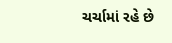ચર્ચામાં રહે છે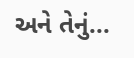અને તેનું...